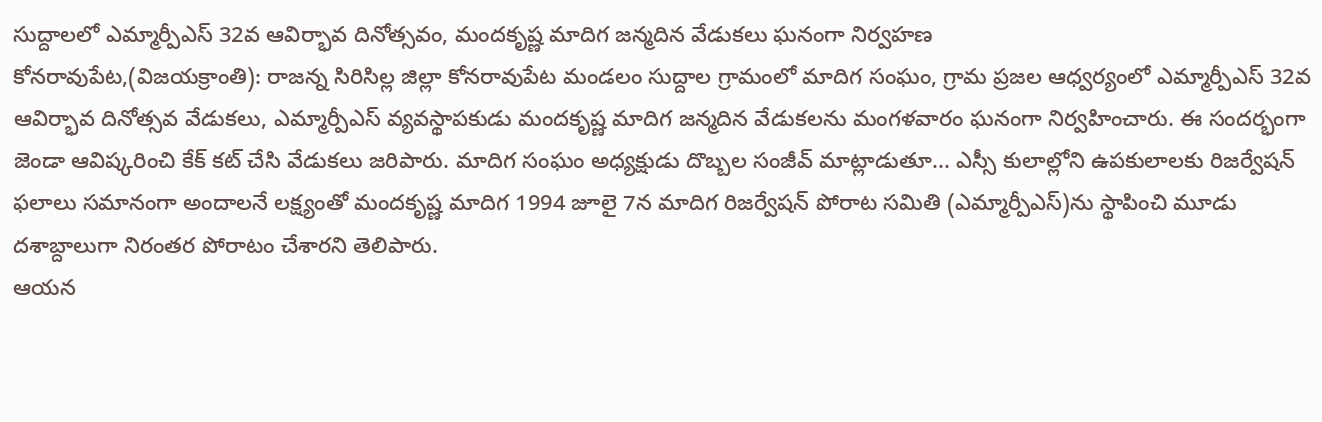సుద్దాలలో ఎమ్మార్పీఎస్ 32వ ఆవిర్భావ దినోత్సవం, మందకృష్ణ మాదిగ జన్మదిన వేడుకలు ఘనంగా నిర్వహణ
కోనరావుపేట,(విజయక్రాంతి): రాజన్న సిరిసిల్ల జిల్లా కోనరావుపేట మండలం సుద్దాల గ్రామంలో మాదిగ సంఘం, గ్రామ ప్రజల ఆధ్వర్యంలో ఎమ్మార్పీఎస్ 32వ ఆవిర్భావ దినోత్సవ వేడుకలు, ఎమ్మార్పీఎస్ వ్యవస్థాపకుడు మందకృష్ణ మాదిగ జన్మదిన వేడుకలను మంగళవారం ఘనంగా నిర్వహించారు. ఈ సందర్భంగా జెండా ఆవిష్కరించి కేక్ కట్ చేసి వేడుకలు జరిపారు. మాదిగ సంఘం అధ్యక్షుడు దొబ్బల సంజీవ్ మాట్లాడుతూ... ఎస్సీ కులాల్లోని ఉపకులాలకు రిజర్వేషన్ ఫలాలు సమానంగా అందాలనే లక్ష్యంతో మందకృష్ణ మాదిగ 1994 జూలై 7న మాదిగ రిజర్వేషన్ పోరాట సమితి (ఎమ్మార్పీఎస్)ను స్థాపించి మూడు దశాబ్దాలుగా నిరంతర పోరాటం చేశారని తెలిపారు.
ఆయన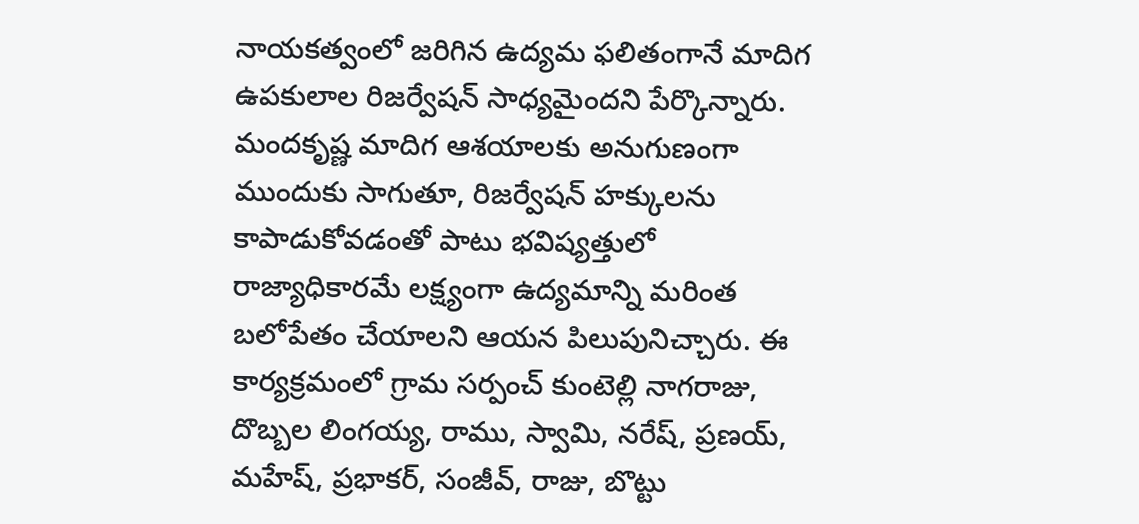నాయకత్వంలో జరిగిన ఉద్యమ ఫలితంగానే మాదిగ ఉపకులాల రిజర్వేషన్ సాధ్యమైందని పేర్కొన్నారు. మందకృష్ణ మాదిగ ఆశయాలకు అనుగుణంగా ముందుకు సాగుతూ, రిజర్వేషన్ హక్కులను కాపాడుకోవడంతో పాటు భవిష్యత్తులో రాజ్యాధికారమే లక్ష్యంగా ఉద్యమాన్ని మరింత బలోపేతం చేయాలని ఆయన పిలుపునిచ్చారు. ఈ కార్యక్రమంలో గ్రామ సర్పంచ్ కుంటెల్లి నాగరాజు, దొబ్బల లింగయ్య, రాము, స్వామి, నరేష్, ప్రణయ్, మహేష్, ప్రభాకర్, సంజీవ్, రాజు, బొట్టు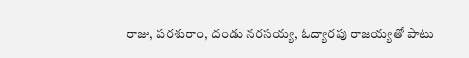రాజు, పరశురాం, దండు నరసయ్య, ఓద్యారపు రాజయ్యతో పాటు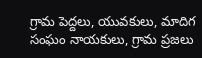గ్రామ పెద్దలు, యువకులు, మాదిగ సంఘం నాయకులు, గ్రామ ప్రజలు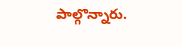పాల్గొన్నారు.